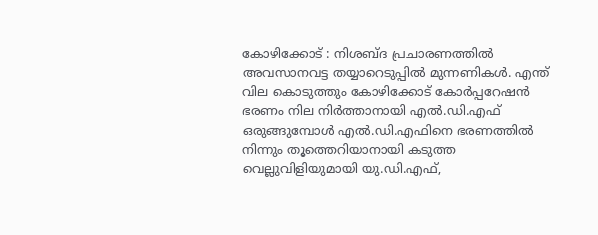കോഴിക്കോട് : നിശബ്ദ പ്രചാരണത്തിൽ അവസാനവട്ട തയ്യാറെടുപ്പിൽ മുന്നണികൾ. എന്ത് വില കൊടുത്തും കോഴിക്കോട് കോർപ്പറേഷൻ ഭരണം നില നിർത്താനായി എൽ.ഡി.എഫ് ഒരുങ്ങുമ്പോൾ എൽ.ഡി.എഫിനെ ഭരണത്തിൽ നിന്നും തൂത്തെറിയാനായി കടുത്ത വെല്ലുവിളിയുമായി യു.ഡി.എഫ്,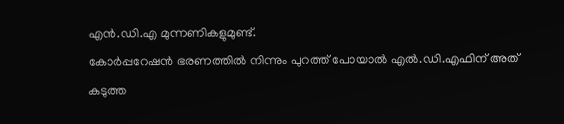എൻ.ഡി.എ മുന്നണികളുമുണ്ട്.
കോർപ്പറേഷൻ ഭരണത്തിൽ നിന്നും പുറത്ത് പോയാൽ എൽ.ഡി.എഫിന് അത് കടുത്ത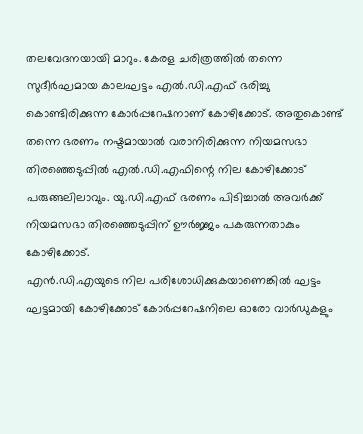തലവേദനയായി മാറും. കേരള ചരിത്രത്തിൽ തന്നെ സുദീർഘമായ കാലഘട്ടം എൽ.ഡി.എഫ് ഭരിച്ചു കൊണ്ടിരിക്കുന്ന കോർപ്പറേഷനാണ് കോഴിക്കോട്. അതുകൊണ്ട് തന്നെ ഭരണം നഷ്ടമായാൽ വരാനിരിക്കുന്ന നിയമസഭാ തിരഞ്ഞെടുപ്പിൽ എൽ.ഡി.എഫിന്റെ നില കോഴിക്കോട് പരുങ്ങലിലാവും. യു.ഡി.എഫ് ഭരണം പിടിച്ചാൽ അവർക്ക് നിയമസഭാ തിരഞ്ഞെടുപ്പിന് ഊർജ്ജം പകരുന്നതാകും കോഴിക്കോട്.
എൻ.ഡി.എയുടെ നില പരിശോധിക്കുകയാണെങ്കിൽ ഘട്ടം ഘട്ടമായി കോഴിക്കോട് കോർപ്പറേഷനിലെ ഓരോ വാർഡുകളും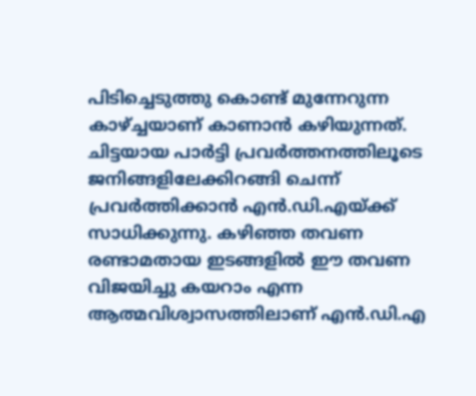പിടിച്ചെടുത്തു കൊണ്ട് മുന്നേറുന്ന കാഴ്ച്ചയാണ് കാണാൻ കഴിയുന്നത്. ചിട്ടയായ പാർട്ടി പ്രവർത്തനത്തിലൂടെ ജനിങ്ങളിലേക്കിറങ്ങി ചെന്ന് പ്രവർത്തിക്കാൻ എൻ.ഡി.എയ്ക്ക് സാധിക്കുന്നു. കഴിഞ്ഞ തവണ രണ്ടാമതായ ഇടങ്ങളിൽ ഈ തവണ വിജയിച്ചു കയറാം എന്ന ആത്മവിശ്വാസത്തിലാണ് എൻ.ഡി.എ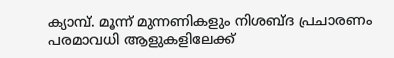ക്യാമ്പ്. മൂന്ന് മുന്നണികളും നിശബ്ദ പ്രചാരണം പരമാവധി ആളുകളിലേക്ക്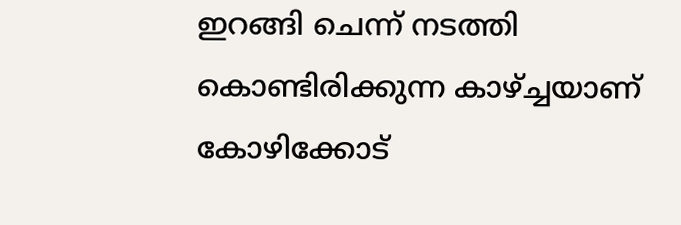ഇറങ്ങി ചെന്ന് നടത്തി കൊണ്ടിരിക്കുന്ന കാഴ്ച്ചയാണ് കോഴിക്കോട്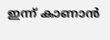ഇന്ന് കാണാൻ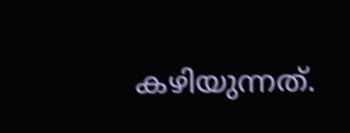കഴിയുന്നത്.